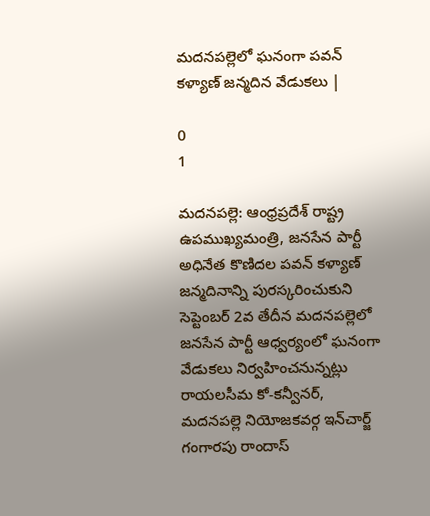మదనపల్లెలో ఘనంగా పవన్ కళ్యాణ్ జన్మదిన వేడుకలు |

0
1

మదనపల్లె: ఆంధ్రప్రదేశ్ రాష్ట్ర ఉపముఖ్యమంత్రి, జనసేన పార్టీ అధినేత కొణిదల పవన్ కళ్యాణ్ జన్మదినాన్ని పురస్కరించుకుని సెప్టెంబర్ 2వ తేదీన మదనపల్లెలో జనసేన పార్టీ ఆధ్వర్యంలో ఘనంగా వేడుకలు నిర్వహించనున్నట్లు రాయలసీమ కో-కన్వీనర్, మదనపల్లె నియోజకవర్గ ఇన్‌చార్జ్ గంగారపు రాందాస్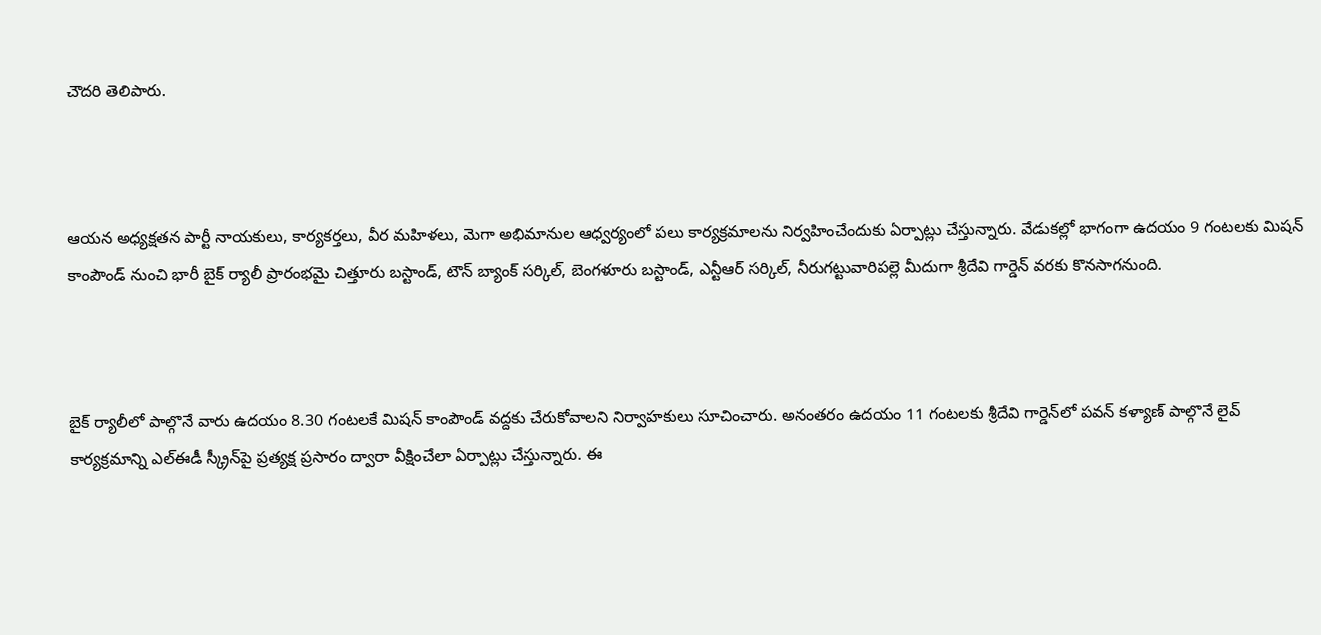చౌదరి తెలిపారు.



ఆయన అధ్యక్షతన పార్టీ నాయకులు, కార్యకర్తలు, వీర మహిళలు, మెగా అభిమానుల ఆధ్వర్యంలో పలు కార్యక్రమాలను నిర్వహించేందుకు ఏర్పాట్లు చేస్తున్నారు. వేడుకల్లో భాగంగా ఉదయం 9 గంటలకు మిషన్ కాంపౌండ్ నుంచి భారీ బైక్ ర్యాలీ ప్రారంభమై చిత్తూరు బస్టాండ్, టౌన్ బ్యాంక్ సర్కిల్, బెంగళూరు బస్టాండ్, ఎన్టీఆర్ సర్కిల్, నీరుగట్టువారిపల్లె మీదుగా శ్రీదేవి గార్డెన్ వరకు కొనసాగనుంది.



బైక్ ర్యాలీలో పాల్గొనే వారు ఉదయం 8.30 గంటలకే మిషన్ కాంపౌండ్ వద్దకు చేరుకోవాలని నిర్వాహకులు సూచించారు. అనంతరం ఉదయం 11 గంటలకు శ్రీదేవి గార్డెన్‌లో పవన్ కళ్యాణ్ పాల్గొనే లైవ్ కార్యక్రమాన్ని ఎల్‌ఈడీ స్క్రీన్‌పై ప్రత్యక్ష ప్రసారం ద్వారా వీక్షించేలా ఏర్పాట్లు చేస్తున్నారు. ఈ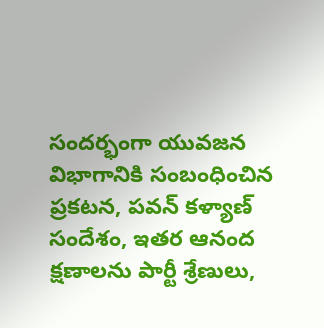సందర్భంగా యువజన విభాగానికి సంబంధించిన ప్రకటన, పవన్ కళ్యాణ్ సందేశం, ఇతర ఆనంద క్షణాలను పార్టీ శ్రేణులు,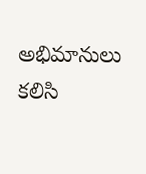అభిమానులు కలిసి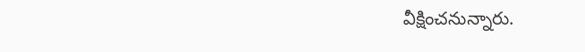వీక్షించనున్నారు.